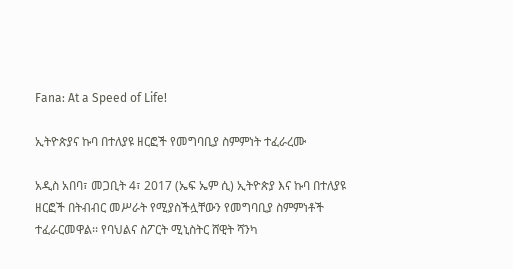Fana: At a Speed of Life!

ኢትዮጵያና ኩባ በተለያዩ ዘርፎች የመግባቢያ ስምምነት ተፈራረሙ

አዲስ አበባ፣ መጋቢት 4፣ 2017 (ኤፍ ኤም ሲ) ኢትዮጵያ እና ኩባ በተለያዩ ዘርፎች በትብብር መሥራት የሚያስችሏቸውን የመግባቢያ ስምምነቶች ተፈራርመዋል፡፡ የባህልና ስፖርት ሚኒስትር ሸዊት ሻንካ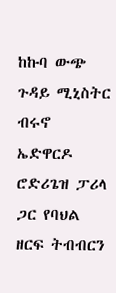ከኩባ ውጭ ጉዳይ ሚኒስትር ብሩኖ ኤድዋርዶ ሮድሪጌዝ ፓሪላ ጋር የባህል ዘርፍ ትብብርን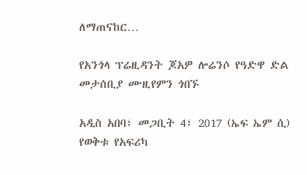ለማጠናከር…

የአንጎላ ፕሬዚዳንት ጆአዎ ሎሬንሶ የዓድዋ ድል መታሰቢያ ሙዚየምን ጎበኙ

አዲስ አበባ፣ መጋቢት 4፣ 2017 (ኤፍ ኤም ሲ) የወቅቱ የአፍሪካ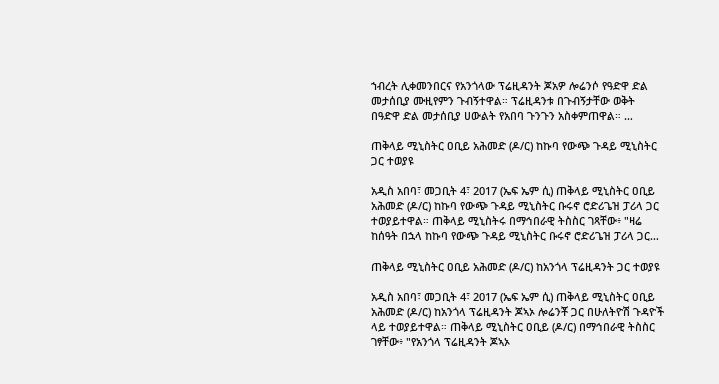ኀብረት ሊቀመንበርና የአንጎላው ፕሬዚዳንት ጆአዎ ሎሬንሶ የዓድዋ ድል መታሰቢያ ሙዚየምን ጉብኝተዋል። ፕሬዚዳንቱ በጉብኝታቸው ወቅት በዓድዋ ድል መታሰቢያ ሀውልት የአበባ ጉንጉን አስቀምጠዋል። …

ጠቅላይ ሚኒስትር ዐቢይ አሕመድ (ዶ/ር) ከኩባ የውጭ ጉዳይ ሚኒስትር ጋር ተወያዩ

አዲስ አበባ፣ መጋቢት 4፣ 2017 (ኤፍ ኤም ሲ) ጠቅላይ ሚኒስትር ዐቢይ አሕመድ (ዶ/ር) ከኩባ የውጭ ጉዳይ ሚኒስትር ቡሩኖ ሮድሪጌዝ ፓሪላ ጋር ተወያይተዋል። ጠቅላይ ሚኒስትሩ በማኅበራዊ ትስስር ገጻቸው፥ "ዛሬ ከሰዓት በኋላ ከኩባ የውጭ ጉዳይ ሚኒስትር ቡሩኖ ሮድሪጌዝ ፓሪላ ጋር…

ጠቅላይ ሚኒስትር ዐቢይ አሕመድ (ዶ/ር) ከአንጎላ ፕሬዚዳንት ጋር ተወያዩ

አዲስ አበባ፣ መጋቢት 4፣ 2017 (ኤፍ ኤም ሲ) ጠቅላይ ሚኒስትር ዐቢይ አሕመድ (ዶ/ር) ከአንጎላ ፕሬዚዳንት ጆኣኦ ሎሬንቾ ጋር በሁለትዮሽ ጉዳዮች ላይ ተወያይተዋል። ጠቅላይ ሚኒስትር ዐቢይ (ዶ/ር) በማኅበራዊ ትስስር ገፃቸው፥ "የአንጎላ ፕሬዚዳንት ጆኣኦ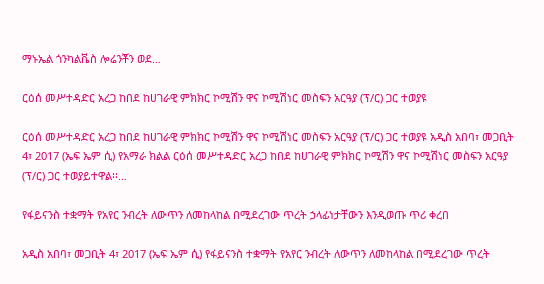ማኑኤል ጎንካልቬስ ሎሬንቾን ወደ…

ርዕሰ መሥተዳድር አረጋ ከበደ ከሀገራዊ ምክክር ኮሚሽን ዋና ኮሚሽነር መስፍን አርዓያ (ፕ/ር) ጋር ተወያዩ

ርዕሰ መሥተዳድር አረጋ ከበደ ከሀገራዊ ምክክር ኮሚሽን ዋና ኮሚሽነር መስፍን አርዓያ (ፕ/ር) ጋር ተወያዩ አዲስ አበባ፣ መጋቢት 4፣ 2017 (ኤፍ ኤም ሲ) የአማራ ክልል ርዕሰ መሥተዳድር አረጋ ከበደ ከሀገራዊ ምክክር ኮሚሽን ዋና ኮሚሽነር መስፍን አርዓያ (ፕ/ር) ጋር ተወያይተዋል፡፡…

የፋይናንስ ተቋማት የአየር ንብረት ለውጥን ለመከላከል በሚደረገው ጥረት ኃላፊነታቸውን እንዲወጡ ጥሪ ቀረበ

አዲስ አበባ፣ መጋቢት 4፣ 2017 (ኤፍ ኤም ሲ) የፋይናንስ ተቋማት የአየር ንብረት ለውጥን ለመከላከል በሚደረገው ጥረት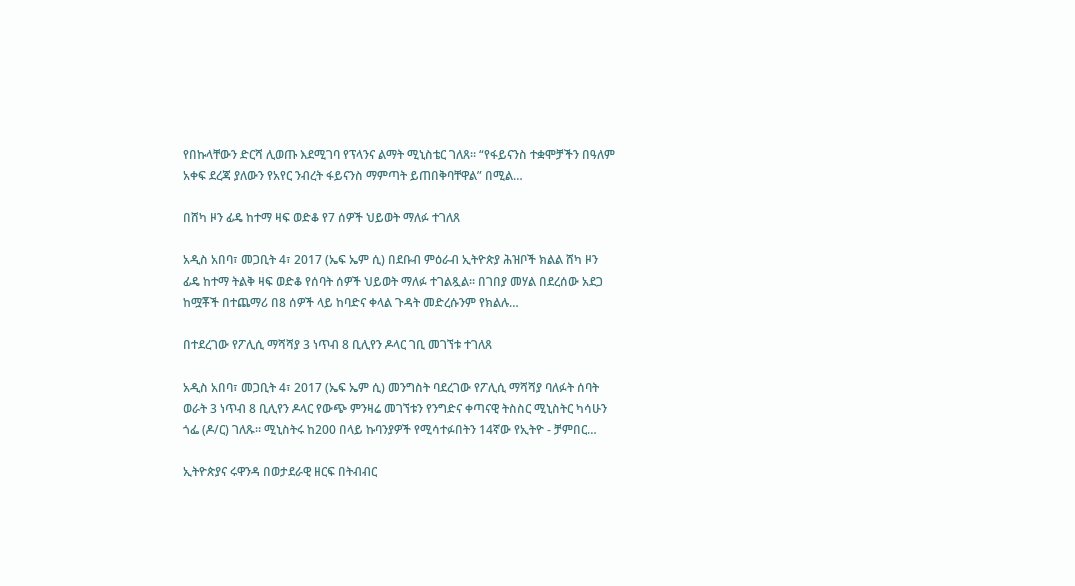የበኩላቸውን ድርሻ ሊወጡ እደሚገባ የፕላንና ልማት ሚኒስቴር ገለጸ። “የፋይናንስ ተቋሞቻችን በዓለም አቀፍ ደረጃ ያለውን የአየር ንብረት ፋይናንስ ማምጣት ይጠበቅባቸዋል” በሚል…

በሸካ ዞን ፊዴ ከተማ ዛፍ ወድቆ የ7 ሰዎች ህይወት ማለፉ ተገለጸ

አዲስ አበባ፣ መጋቢት 4፣ 2017 (ኤፍ ኤም ሲ) በደቡብ ምዕራብ ኢትዮጵያ ሕዝቦች ክልል ሸካ ዞን ፊዴ ከተማ ትልቅ ዛፍ ወድቆ የሰባት ሰዎች ህይወት ማለፉ ተገልጿል፡፡ በገበያ መሃል በደረሰው አደጋ ከሟቾች በተጨማሪ በ8 ሰዎች ላይ ከባድና ቀላል ጉዳት መድረሱንም የክልሉ…

በተደረገው የፖሊሲ ማሻሻያ 3 ነጥብ 8 ቢሊየን ዶላር ገቢ መገኘቱ ተገለጸ

አዲስ አበባ፣ መጋቢት 4፣ 2017 (ኤፍ ኤም ሲ) መንግስት ባደረገው የፖሊሲ ማሻሻያ ባለፉት ሰባት ወራት 3 ነጥብ 8 ቢሊየን ዶላር የውጭ ምንዛሬ መገኘቱን የንግድና ቀጣናዊ ትስስር ሚኒስትር ካሳሁን ጎፌ (ዶ/ር) ገለጹ። ሚኒስትሩ ከ200 በላይ ኩባንያዎች የሚሳተፉበትን 14ኛው የኢትዮ - ቻምበር…

ኢትዮጵያና ሩዋንዳ በወታደራዊ ዘርፍ በትብብር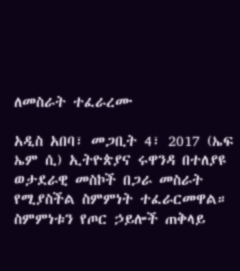ለመስራት ተፈራረሙ

አዲስ አበባ፣ መጋቢት 4፣ 2017 (ኤፍ ኤም ሲ) ኢትዮጵያና ሩዋንዳ በተለያዩ ወታደራዊ መስኮች በጋራ መስራት የሚያስችል ስምምነት ተፈራርመዋል። ስምምነቱን የጦር ኃይሎች ጠቅላይ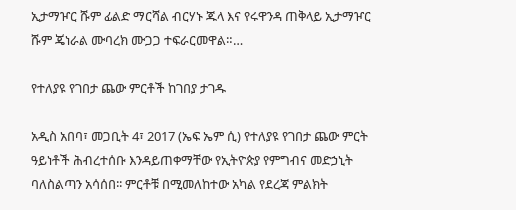ኢታማዦር ሹም ፊልድ ማርሻል ብርሃኑ ጁላ እና የሩዋንዳ ጠቅላይ ኢታማዦር ሹም ጄነራል ሙባረክ ሙጋጋ ተፍራርመዋል።…

የተለያዩ የገበታ ጨው ምርቶች ከገበያ ታገዱ

አዲስ አበባ፣ መጋቢት 4፣ 2017 (ኤፍ ኤም ሲ) የተለያዩ የገበታ ጨው ምርት ዓይነቶች ሕብረተሰቡ እንዳይጠቀማቸው የኢትዮጵያ የምግብና መድኃኒት ባለስልጣን አሳሰበ፡፡ ምርቶቹ በሚመለከተው አካል የደረጃ ምልክት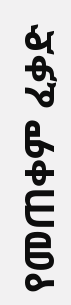የመጠቀም ፈቃድ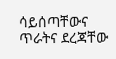ሳይሰጣቸውና ጥራትና ደረጃቸው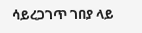ሳይረጋገጥ ገበያ ላይ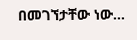በመገኘታቸው ነው…